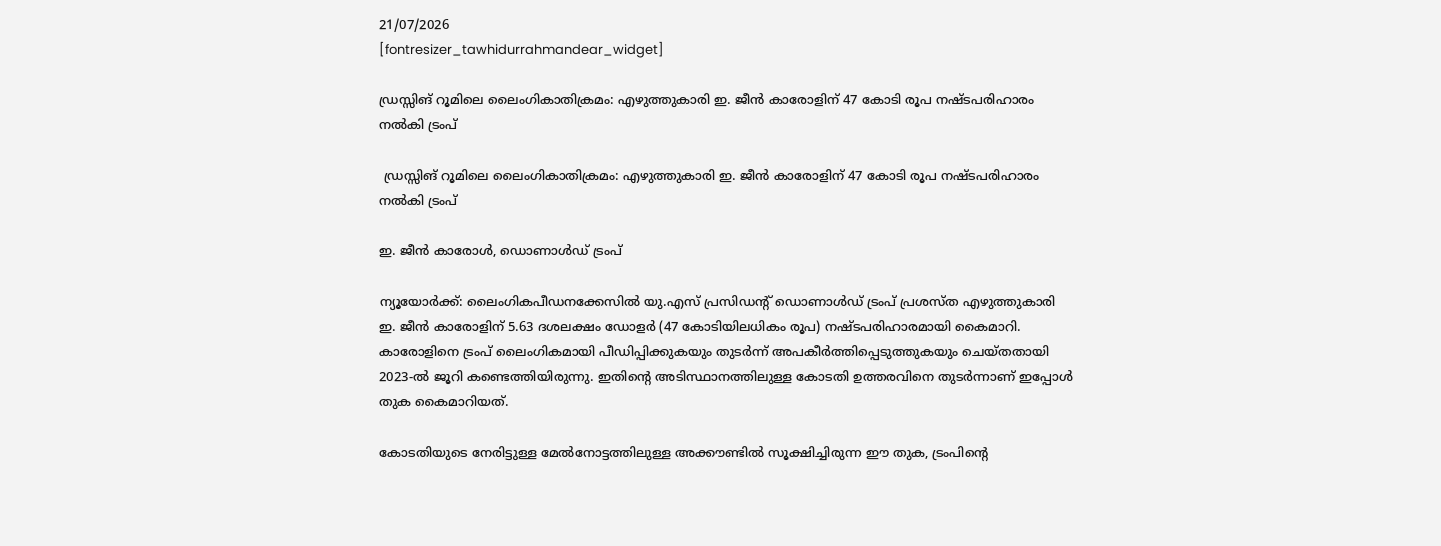21/07/2026
[fontresizer_tawhidurrahmandear_widget]

ഡ്രസ്സിങ് റൂമിലെ ലൈംഗികാതിക്രമം: എഴുത്തുകാരി ഇ. ജീൻ കാരോളിന് 47 കോടി രൂപ നഷ്ടപരിഹാരം നൽകി ട്രംപ്

 ഡ്രസ്സിങ് റൂമിലെ ലൈംഗികാതിക്രമം: എഴുത്തുകാരി ഇ. ജീൻ കാരോളിന് 47 കോടി രൂപ നഷ്ടപരിഹാരം നൽകി ട്രംപ്

ഇ. ജീൻ കാരോൾ, ഡൊണാൾഡ് ട്രംപ്

ന്യൂയോർക്ക്: ലൈംഗികപീഡനക്കേസിൽ യു.എസ് പ്രസിഡന്റ് ഡൊണാൾഡ് ട്രംപ് പ്രശസ്ത എഴുത്തുകാരി ഇ. ജീൻ കാരോളിന് 5.63 ദശലക്ഷം ഡോളർ (47 കോടിയിലധികം രൂപ) നഷ്ടപരിഹാരമായി കൈമാറി. കാരോളിനെ ട്രംപ് ലൈംഗികമായി പീഡിപ്പിക്കുകയും തുടർന്ന് അപകീർത്തിപ്പെടുത്തുകയും ചെയ്തതായി 2023-ൽ ജൂറി കണ്ടെത്തിയിരുന്നു. ഇതിന്റെ അടിസ്ഥാനത്തിലുള്ള കോടതി ഉത്തരവിനെ തുടർന്നാണ് ഇപ്പോൾ തുക കൈമാറിയത്.

കോടതിയുടെ നേരിട്ടുള്ള മേൽനോട്ടത്തിലുള്ള അക്കൗണ്ടിൽ സൂക്ഷിച്ചിരുന്ന ഈ തുക, ട്രംപിന്റെ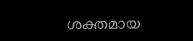ശക്തമായ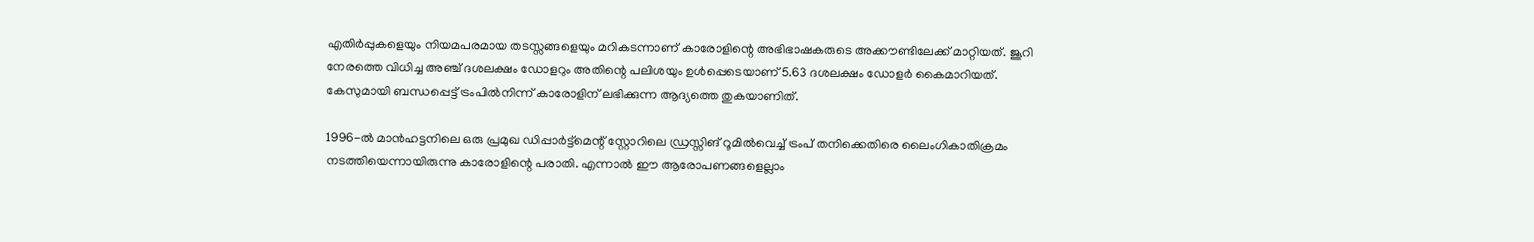എതിർപ്പുകളെയും നിയമപരമായ തടസ്സങ്ങളെയും മറികടന്നാണ് കാരോളിന്റെ അഭിഭാഷകരുടെ അക്കൗണ്ടിലേക്ക് മാറ്റിയത്. ജൂറി നേരത്തെ വിധിച്ച അഞ്ച് ദശലക്ഷം ഡോളറും അതിന്റെ പലിശയും ഉൾപ്പെടെയാണ് 5.63 ദശലക്ഷം ഡോളർ കൈമാറിയത്. കേസുമായി ബന്ധപ്പെട്ട് ട്രംപിൽനിന്ന് കാരോളിന് ലഭിക്കുന്ന ആദ്യത്തെ തുകയാണിത്.

1996-ൽ മാൻഹട്ടനിലെ ഒരു പ്രമുഖ ഡിപ്പാർട്ട്‌മെന്റ് സ്റ്റോറിലെ ഡ്രസ്സിങ് റൂമിൽവെച്ച് ട്രംപ് തനിക്കെതിരെ ലൈംഗികാതിക്രമം നടത്തിയെന്നായിരുന്നു കാരോളിന്റെ പരാതി. എന്നാൽ ഈ ആരോപണങ്ങളെല്ലാം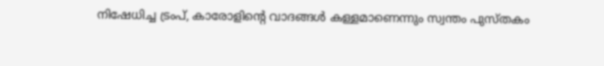നിഷേധിച്ച ട്രംപ്, കാരോളിന്റെ വാദങ്ങൾ കള്ളമാണെന്നും സ്വന്തം പുസ്തകം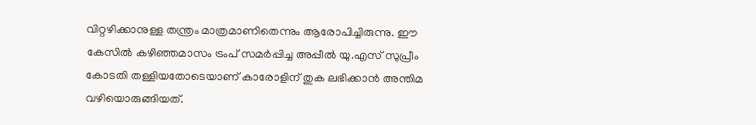വിറ്റഴിക്കാനുള്ള തന്ത്രം മാത്രമാണിതെന്നും ആരോപിച്ചിരുന്നു. ഈ കേസിൽ കഴിഞ്ഞമാസം ട്രംപ് സമർപ്പിച്ച അപ്പീൽ യു.എസ് സുപ്രീം കോടതി തള്ളിയതോടെയാണ് കാരോളിന് തുക ലഭിക്കാൻ അന്തിമ വഴിയൊരുങ്ങിയത്.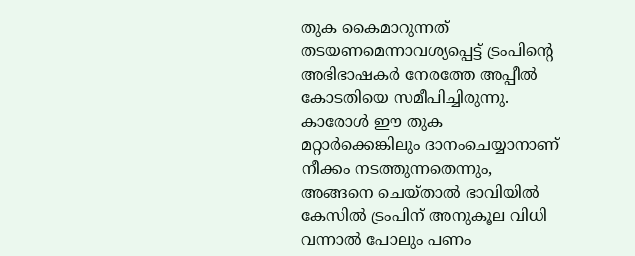തുക കൈമാറുന്നത് തടയണമെന്നാവശ്യപ്പെട്ട് ട്രംപിന്റെ അഭിഭാഷകർ നേരത്തേ അപ്പീൽ കോടതിയെ സമീപിച്ചിരുന്നു. കാരോൾ ഈ തുക മറ്റാർക്കെങ്കിലും ദാനംചെയ്യാനാണ് നീക്കം നടത്തുന്നതെന്നും, അങ്ങനെ ചെയ്താൽ ഭാവിയിൽ കേസിൽ ട്രംപിന് അനുകൂല വിധി വന്നാൽ പോലും പണം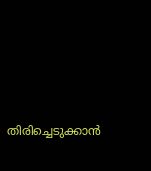തിരിച്ചെടുക്കാൻ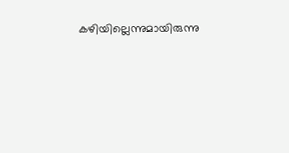കഴിയില്ലെന്നുമായിരുന്നു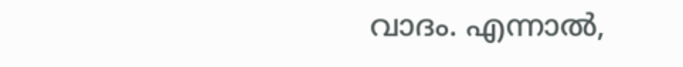വാദം. എന്നാൽ,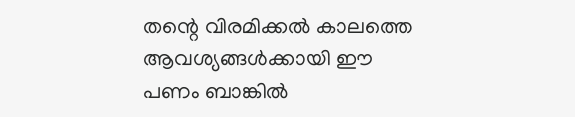തന്റെ വിരമിക്കൽ കാലത്തെ ആവശ്യങ്ങൾക്കായി ഈ പണം ബാങ്കിൽ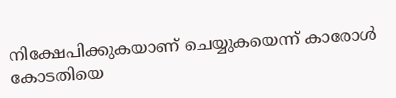നിക്ഷേപിക്കുകയാണ് ചെയ്യുകയെന്ന് കാരോൾ കോടതിയെ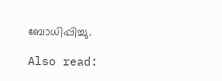ബോധിപ്പിച്ചു.

Also read: